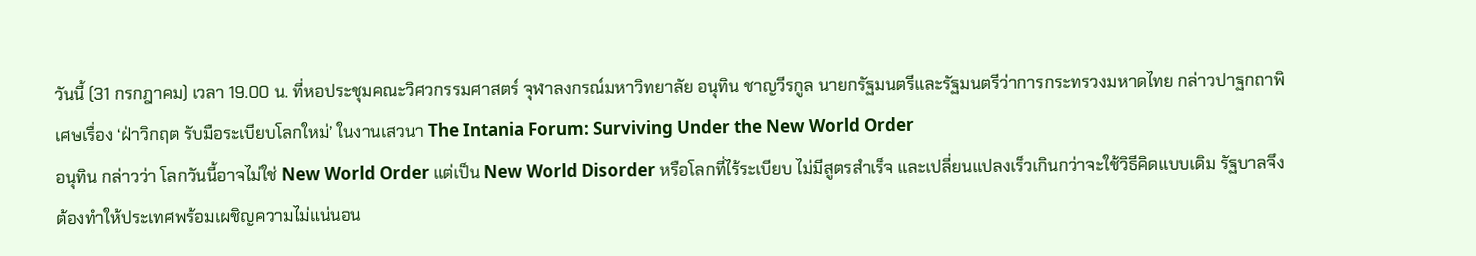วันนี้ (31 กรกฎาคม) เวลา 19.00 น. ที่หอประชุมคณะวิศวกรรมศาสตร์ จุฬาลงกรณ์มหาวิทยาลัย อนุทิน ชาญวีรกูล นายกรัฐมนตรีและรัฐมนตรีว่าการกระทรวงมหาดไทย กล่าวปาฐกถาพิเศษเรื่อง ‘ฝ่าวิกฤต รับมือระเบียบโลกใหม่’ ในงานเสวนา The Intania Forum: Surviving Under the New World Order
อนุทิน กล่าวว่า โลกวันนี้อาจไม่ใช่ New World Order แต่เป็น New World Disorder หรือโลกที่ไร้ระเบียบ ไม่มีสูตรสำเร็จ และเปลี่ยนแปลงเร็วเกินกว่าจะใช้วิธีคิดแบบเดิม รัฐบาลจึงต้องทำให้ประเทศพร้อมเผชิญความไม่แน่นอน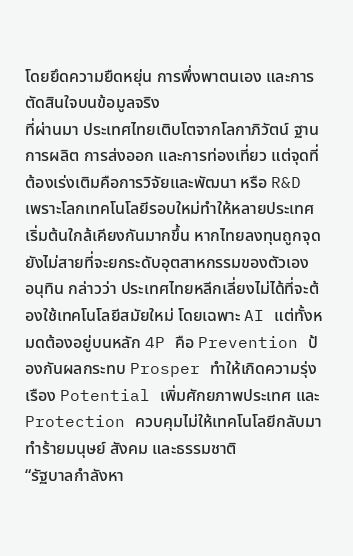โดยยึดความยืดหยุ่น การพึ่งพาตนเอง และการตัดสินใจบนข้อมูลจริง
ที่ผ่านมา ประเทศไทยเติบโตจากโลกาภิวัตน์ ฐานการผลิต การส่งออก และการท่องเที่ยว แต่จุดที่ต้องเร่งเติมคือการวิจัยและพัฒนา หรือ R&D เพราะโลกเทคโนโลยีรอบใหม่ทำให้หลายประเทศเริ่มต้นใกล้เคียงกันมากขึ้น หากไทยลงทุนถูกจุด ยังไม่สายที่จะยกระดับอุตสาหกรรมของตัวเอง
อนุทิน กล่าวว่า ประเทศไทยหลีกเลี่ยงไม่ได้ที่จะต้องใช้เทคโนโลยีสมัยใหม่ โดยเฉพาะ AI แต่ทั้งหมดต้องอยู่บนหลัก 4P คือ Prevention ป้องกันผลกระทบ Prosper ทำให้เกิดความรุ่งเรือง Potential เพิ่มศักยภาพประเทศ และ Protection ควบคุมไม่ให้เทคโนโลยีกลับมาทำร้ายมนุษย์ สังคม และธรรมชาติ
“รัฐบาลกำลังหา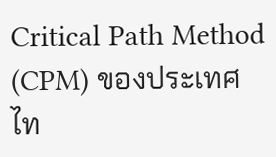Critical Path Method (CPM) ของประเทศไท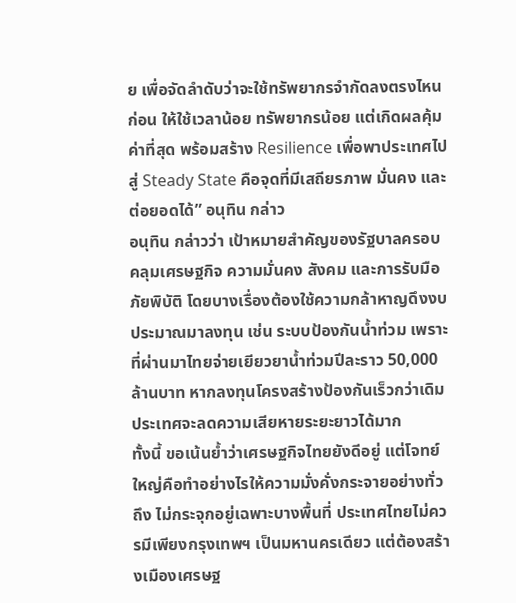ย เพื่อจัดลำดับว่าจะใช้ทรัพยากรจำกัดลงตรงไหนก่อน ให้ใช้เวลาน้อย ทรัพยากรน้อย แต่เกิดผลคุ้มค่าที่สุด พร้อมสร้าง Resilience เพื่อพาประเทศไปสู่ Steady State คือจุดที่มีเสถียรภาพ มั่นคง และต่อยอดได้” อนุทิน กล่าว
อนุทิน กล่าวว่า เป้าหมายสำคัญของรัฐบาลครอบคลุมเศรษฐกิจ ความมั่นคง สังคม และการรับมือภัยพิบัติ โดยบางเรื่องต้องใช้ความกล้าหาญดึงงบประมาณมาลงทุน เช่น ระบบป้องกันน้ำท่วม เพราะที่ผ่านมาไทยจ่ายเยียวยาน้ำท่วมปีละราว 50,000 ล้านบาท หากลงทุนโครงสร้างป้องกันเร็วกว่าเดิม ประเทศจะลดความเสียหายระยะยาวได้มาก
ทั้งนี้ ขอเน้นย้ำว่าเศรษฐกิจไทยยังดีอยู่ แต่โจทย์ใหญ่คือทำอย่างไรให้ความมั่งคั่งกระจายอย่างทั่วถึง ไม่กระจุกอยู่เฉพาะบางพื้นที่ ประเทศไทยไม่ควรมีเพียงกรุงเทพฯ เป็นมหานครเดียว แต่ต้องสร้างเมืองเศรษฐ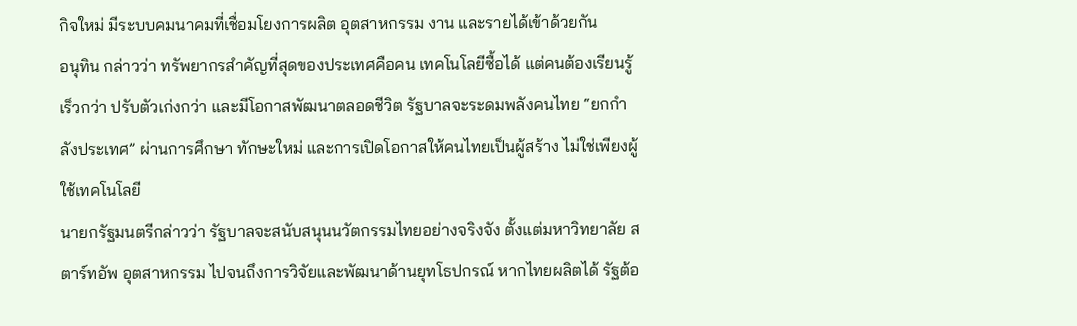กิจใหม่ มีระบบคมนาคมที่เชื่อมโยงการผลิต อุตสาหกรรม งาน และรายได้เข้าด้วยกัน
อนุทิน กล่าวว่า ทรัพยากรสำคัญที่สุดของประเทศคือคน เทคโนโลยีซื้อได้ แต่คนต้องเรียนรู้เร็วกว่า ปรับตัวเก่งกว่า และมีโอกาสพัฒนาตลอดชีวิต รัฐบาลจะระดมพลังคนไทย “ยกกำลังประเทศ” ผ่านการศึกษา ทักษะใหม่ และการเปิดโอกาสให้คนไทยเป็นผู้สร้าง ไม่ใช่เพียงผู้ใช้เทคโนโลยี
นายกรัฐมนตรีกล่าวว่า รัฐบาลจะสนับสนุนนวัตกรรมไทยอย่างจริงจัง ตั้งแต่มหาวิทยาลัย สตาร์ทอัพ อุตสาหกรรม ไปจนถึงการวิจัยและพัฒนาด้านยุทโธปกรณ์ หากไทยผลิตได้ รัฐต้อ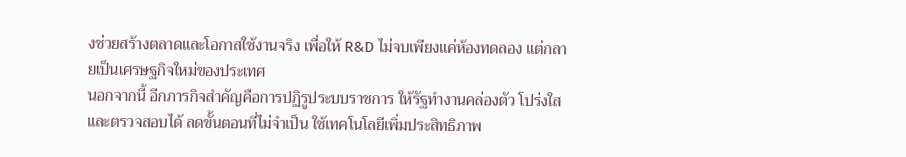งช่วยสร้างตลาดและโอกาสใช้งานจริง เพื่อให้ R&D ไม่จบเพียงแค่ห้องทดลอง แต่กลายเป็นเศรษฐกิจใหม่ของประเทศ
นอกจากนี้ อีกภารกิจสำคัญคือการปฏิรูประบบราชการ ให้รัฐทำงานคล่องตัว โปร่งใส และตรวจสอบได้ ลดขั้นตอนที่ไม่จำเป็น ใช้เทคโนโลยีเพิ่มประสิทธิภาพ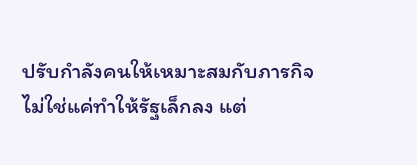ปรับกำลังคนให้เหมาะสมกับภารกิจ ไม่ใช่แค่ทำให้รัฐเล็กลง แต่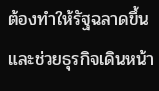ต้องทำให้รัฐฉลาดขึ้น และช่วยธุรกิจเดินหน้า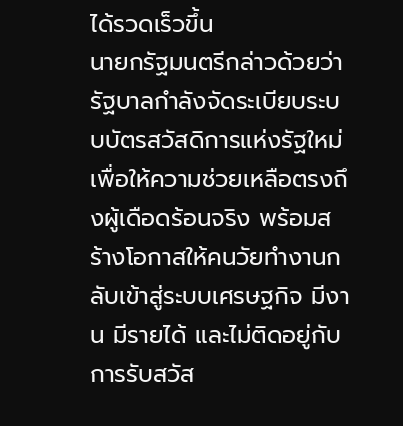ได้รวดเร็วขึ้น
นายกรัฐมนตรีกล่าวด้วยว่า รัฐบาลกำลังจัดระเบียบระบบบัตรสวัสดิการแห่งรัฐใหม่ เพื่อให้ความช่วยเหลือตรงถึงผู้เดือดร้อนจริง พร้อมสร้างโอกาสให้คนวัยทำงานกลับเข้าสู่ระบบเศรษฐกิจ มีงาน มีรายได้ และไม่ติดอยู่กับการรับสวัส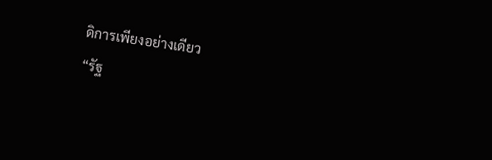ดิการเพียงอย่างเดียว
“รัฐ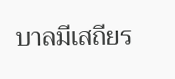บาลมีเสถียร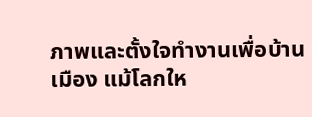ภาพและตั้งใจทำงานเพื่อบ้านเมือง แม้โลกให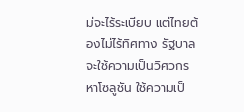ม่จะไร้ระเบียบ แต่ไทยต้องไม่ไร้ทิศทาง รัฐบาลจะใช้ความเป็นวิศวกรหาโซลูชัน ใช้ความเป็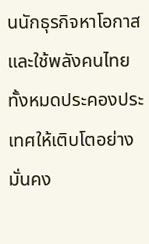นนักธุรกิจหาโอกาส และใช้พลังคนไทยทั้งหมดประคองประเทศให้เติบโตอย่างมั่นคง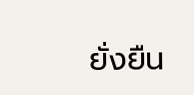ยั่งยืน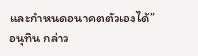และกำหนดอนาคตตัวเองได้” อนุทิน กล่าว